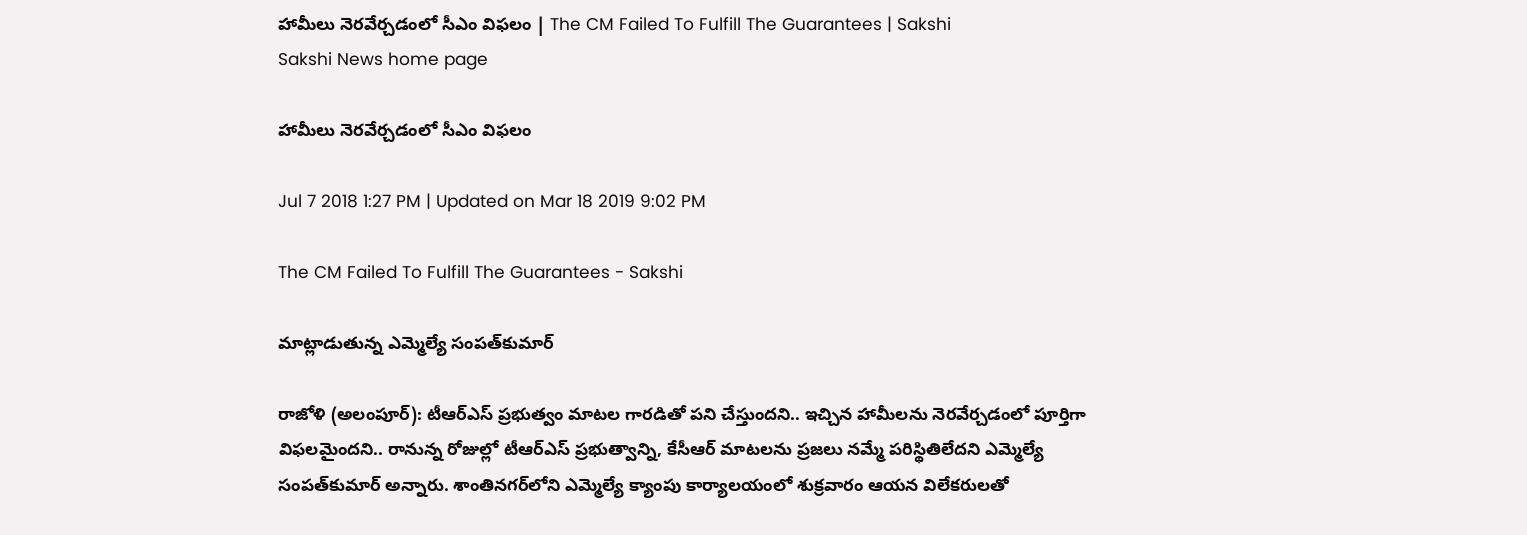హామీలు నెరవేర్చడంలో సీఎం విఫలం | The CM Failed To Fulfill The Guarantees | Sakshi
Sakshi News home page

హామీలు నెరవేర్చడంలో సీఎం విఫలం

Jul 7 2018 1:27 PM | Updated on Mar 18 2019 9:02 PM

The CM Failed To Fulfill The Guarantees - Sakshi

మాట్లాడుతున్న ఎమ్మెల్యే సంపత్‌కుమార్‌

రాజోళి (అలంపూర్‌): టీఆర్‌ఎస్‌ ప్రభుత్వం మాటల గారడితో పని చేస్తుందని.. ఇచ్చిన హామీలను నెరవేర్చడంలో పూర్తిగా విఫలమైందని.. రానున్న రోజుల్లో టీఆర్‌ఎస్‌ ప్రభుత్వాన్ని, కేసీఆర్‌ మాటలను ప్రజలు నమ్మే పరిస్థితిలేదని ఎమ్మెల్యే సంపత్‌కుమార్‌ అన్నారు. శాంతినగర్‌లోని ఎమ్మెల్యే క్యాంపు కార్యాలయంలో శుక్రవారం ఆయన విలేకరులతో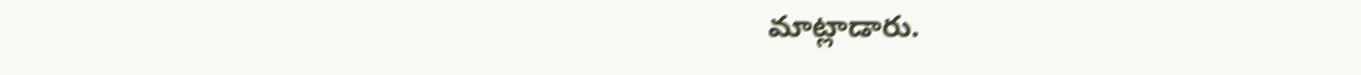మాట్లాడారు.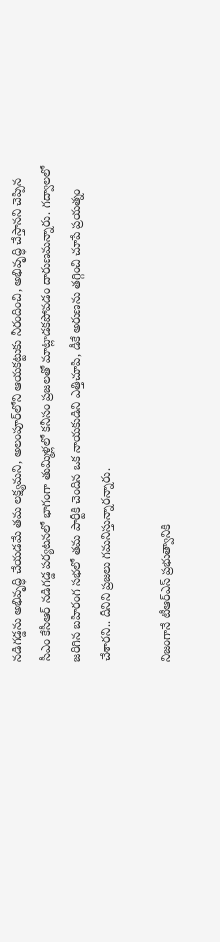నడిగడ్డను అభివృద్ధి చేయడమే తమ లక్ష్యమని, అలంపూర్‌లోని ఆయకట్టుకు నీరందించి, అభివృద్ధి చేస్తానని చెప్పిన సీఎం కేసీఆర్‌ నడిగడ్డ పర్యటనలో భాగంగా తుమ్మిళ్లలో కనీసం ప్రజలతో మాట్లాడకపోవడం దారుణమన్నారు. గద్వాలలో జరిగిన బహిరంగ సభలో తమ పార్టీకి చెందిన ఒక నాయకుడిని ఎత్తిచూపి, డీకే అరుణను తగ్గించి చూపే ప్రయత్నం చేశారని.. దీనిని ప్రజలు గమనిస్తున్నారన్నారు.

నిజంగానే టీఆర్‌ఎస్‌ ప్రభుత్వానికి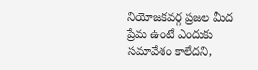నియోజకవర్గ ప్రజల మీద ప్రేమ ఉంటే ఎందుకు సమావేశం కాలేదని,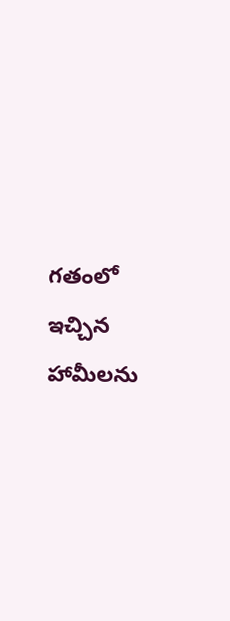గతంలో ఇచ్చిన హామీలను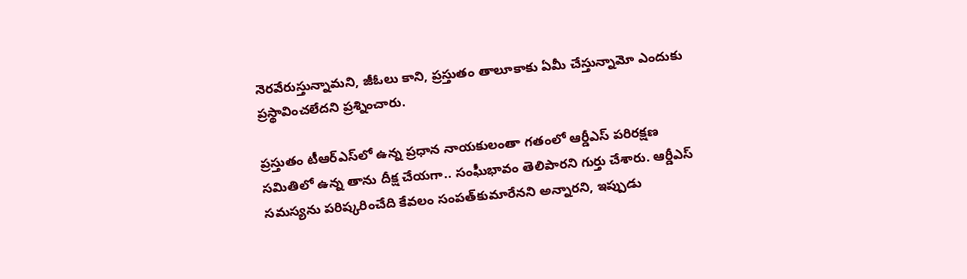నెరవేరుస్తున్నామని, జీఓలు కాని, ప్రస్తుతం తాలూకాకు ఏమీ చేస్తున్నామో ఎందుకు ప్రస్థావించలేదని ప్రశ్నించారు.

ప్రస్తుతం టీఆర్‌ఎస్‌లో ఉన్న ప్రధాన నాయకులంతా గతంలో ఆర్డీఎస్‌ పరిరక్షణ సమితిలో ఉన్న తాను దీక్ష చేయగా.. సంఘీభావం తెలిపారని గుర్తు చేశారు. ఆర్డీఎస్‌ సమస్యను పరిష్కరించేది కేవలం సంపత్‌కుమారేనని అన్నారని, ఇప్పుడు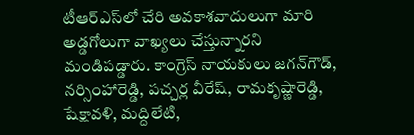టీఆర్‌ఎస్‌లో చేరి అవకాశవాదులుగా మారి అడ్డగోలుగా వాఖ్యలు చేస్తున్నారని మండిపడ్డారు. కాంగ్రెస్‌ నాయకులు జగన్‌గౌడ్, నర్సింహారెడ్డి, పచ్చర్ల వీరేష్, రామకృష్ణారెడ్డి, షేక్షావళి, మద్దిలేటి,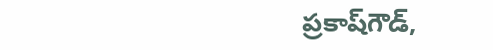ప్రకాష్‌గౌడ్,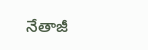నేతాజీ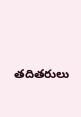తదితరులు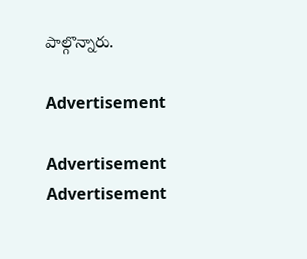పాల్గొన్నారు.

Advertisement

Advertisement
Advertisement